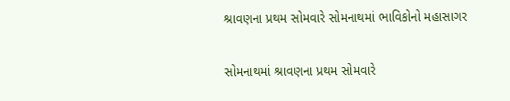શ્રાવણના પ્રથમ સોમવારે સોમનાથમાં ભાવિકોનો મહાસાગર

સોમનાથમાં શ્રાવણના પ્રથમ સોમવારે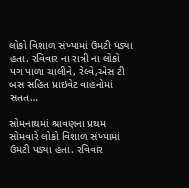લોકો વિશાળ સંખ્યામાં ઉમટી પડ્યા હતા. રવિવાર ના રાત્રી ના લોકો પગ પાળા ચાલીને, રેલ્વે,એસ ટી બસ સહિત પ્રાઇવેટ વાહનોમાં સતત…

સોમનાથમાં શ્રાવણના પ્રથમ સોમવારે લોકો વિશાળ સંખ્યામાં ઉમટી પડ્યા હતા. રવિવાર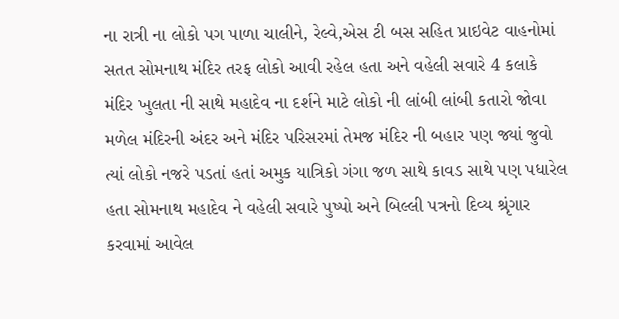ના રાત્રી ના લોકો પગ પાળા ચાલીને, રેલ્વે,એસ ટી બસ સહિત પ્રાઇવેટ વાહનોમાં સતત સોમનાથ મંદિર તરફ લોકો આવી રહેલ હતા અને વહેલી સવારે 4 કલાકે મંદિર ખુલતા ની સાથે મહાદેવ ના દર્શને માટે લોકો ની લાંબી લાંબી કતારો જોવા મળેલ મંદિરની અંદર અને મંદિર પરિસરમાં તેમજ મંદિર ની બહાર પણ જ્યાં જુવો ત્યાં લોકો નજરે પડતાં હતાં અમુક યાત્રિકો ગંગા જળ સાથે કાવડ સાથે પણ પધારેલ હતા સોમનાથ મહાદેવ ને વહેલી સવારે પુષ્પો અને બિલ્લી પત્રનો દિવ્ય શ્રૃંગાર કરવામાં આવેલ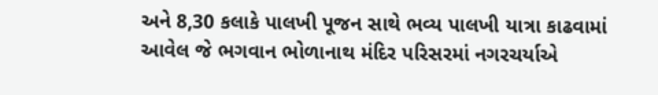અને 8,30 કલાકે પાલખી પૂજન સાથે ભવ્ય પાલખી યાત્રા કાઢવામાં આવેલ જે ભગવાન ભોળાનાથ મંદિર પરિસરમાં નગરચર્યાએ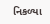નિકળ્યા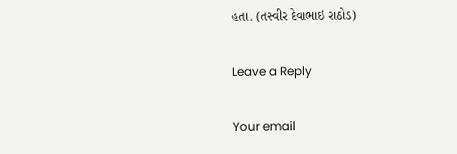હતા. (તસ્વીર દેવાભાઇ રાઠોડ)

Leave a Reply

Your email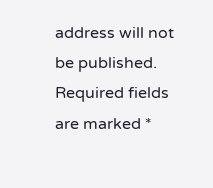address will not be published. Required fields are marked *